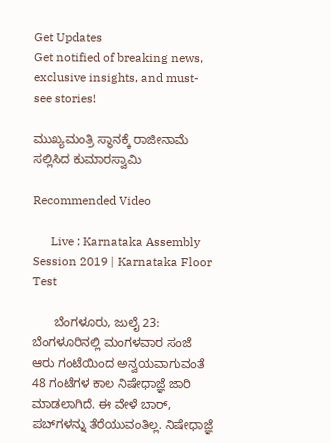Get Updates
Get notified of breaking news, exclusive insights, and must-see stories!

ಮುಖ್ಯಮಂತ್ರಿ ಸ್ಥಾನಕ್ಕೆ ರಾಜೀನಾಮೆ ಸಲ್ಲಿಸಿದ ಕುಮಾರಸ್ವಾಮಿ

Recommended Video

      Live : Karnataka Assembly Session 2019 | Karnataka Floor Test

      ಬೆಂಗಳೂರು, ಜುಲೈ 23: ಬೆಂಗಳೂರಿನಲ್ಲಿ ಮಂಗಳವಾರ ಸಂಜೆ ಆರು ಗಂಟೆಯಿಂದ ಅನ್ವಯವಾಗುವಂತೆ 48 ಗಂಟೆಗಳ ಕಾಲ ನಿಷೇಧಾಜ್ಞೆ ಜಾರಿ ಮಾಡಲಾಗಿದೆ. ಈ ವೇಳೆ ಬಾರ್‌, ಪಬ್‌ಗಳನ್ನು ತೆರೆಯುವಂತಿಲ್ಲ. ನಿಷೇಧಾಜ್ಞೆ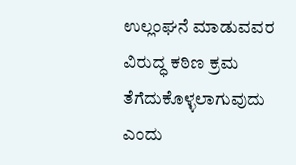ಉಲ್ಲಂಘನೆ ಮಾಡುವವರ ವಿರುದ್ಧ ಕಠಿಣ ಕ್ರಮ ತೆಗೆದುಕೊಳ್ಳಲಾಗುವುದು ಎಂದು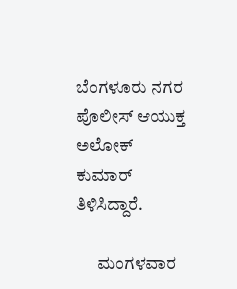ಬೆಂಗಳೂರು ನಗರ ಪೊಲೀಸ್ ಆಯುಕ್ತ ಅಲೋಕ್ ಕುಮಾರ್ ತಿಳಿಸಿದ್ದಾರೆ.

      ಮಂಗಳವಾರ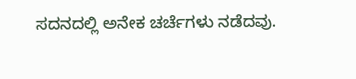ಸದನದಲ್ಲಿ ಅನೇಕ ಚರ್ಚೆಗಳು ನಡೆದವು.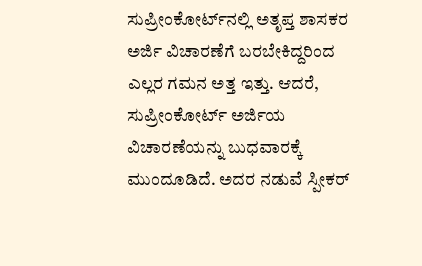ಸುಪ್ರೀಂಕೋರ್ಟ್‌ನಲ್ಲಿ ಅತೃಪ್ತ ಶಾಸಕರ ಅರ್ಜಿ ವಿಚಾರಣೆಗೆ ಬರಬೇಕಿದ್ದರಿಂದ ಎಲ್ಲರ ಗಮನ ಅತ್ತ ಇತ್ತು. ಆದರೆ, ಸುಪ್ರೀಂಕೋರ್ಟ್ ಅರ್ಜಿಯ ವಿಚಾರಣೆಯನ್ನು ಬುಧವಾರಕ್ಕೆ ಮುಂದೂಡಿದೆ. ಅದರ ನಡುವೆ ಸ್ಪೀಕರ್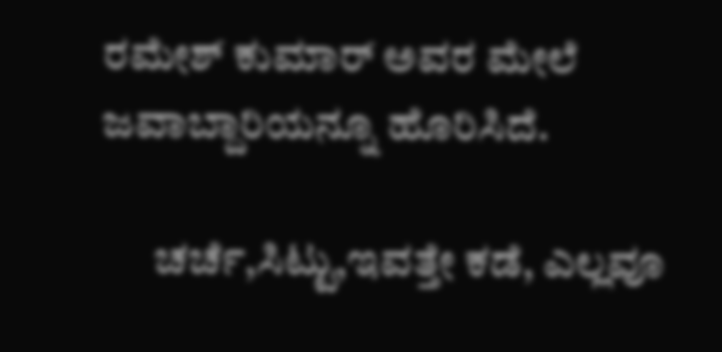ರಮೇಶ್ ಕುಮಾರ್ ಅವರ ಮೇಲೆ ಜವಾಬ್ದಾರಿಯನ್ನೂ ಹೊರಿಸಿದೆ.

      ಚರ್ಚೆ,ಸಿಟ್ಟು,ಇವತ್ತೇ ಕಡೆ, ಎಲ್ಲವೂ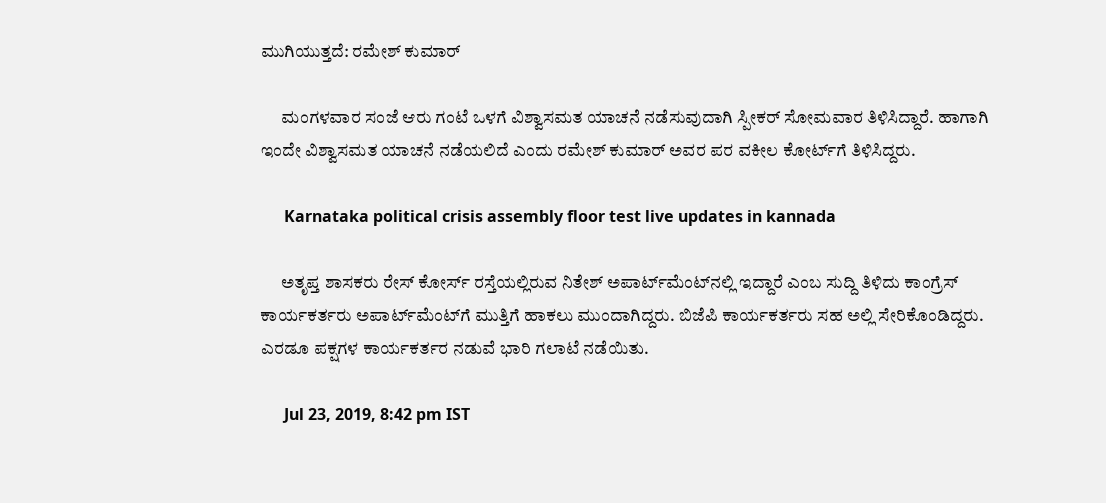ಮುಗಿಯುತ್ತದೆ: ರಮೇಶ್ ಕುಮಾರ್

      ಮಂಗಳವಾರ ಸಂಜೆ ಆರು ಗಂಟೆ ಒಳಗೆ ವಿಶ್ವಾಸಮತ ಯಾಚನೆ ನಡೆಸುವುದಾಗಿ ಸ್ಪೀಕರ್ ಸೋಮವಾರ ತಿಳಿಸಿದ್ದಾರೆ. ಹಾಗಾಗಿ ಇಂದೇ ವಿಶ್ವಾಸಮತ ಯಾಚನೆ ನಡೆಯಲಿದೆ ಎಂದು ರಮೇಶ್ ಕುಮಾರ್ ಅವರ ಪರ ವಕೀಲ ಕೋರ್ಟ್‌ಗೆ ತಿಳಿಸಿದ್ದರು.

      Karnataka political crisis assembly floor test live updates in kannada

      ಅತೃಪ್ತ ಶಾಸಕರು ರೇಸ್ ಕೋರ್ಸ್ ರಸ್ತೆಯಲ್ಲಿರುವ ನಿತೇಶ್ ಅಪಾರ್ಟ್‌ಮೆಂಟ್‌ನಲ್ಲಿ ಇದ್ದಾರೆ ಎಂಬ ಸುದ್ದಿ ತಿಳಿದು ಕಾಂಗ್ರೆಸ್ ಕಾರ್ಯಕರ್ತರು ಅಪಾರ್ಟ್‌ಮೆಂಟ್‌ಗೆ ಮುತ್ತಿಗೆ ಹಾಕಲು ಮುಂದಾಗಿದ್ದರು. ಬಿಜೆಪಿ ಕಾರ್ಯಕರ್ತರು ಸಹ ಅಲ್ಲಿ ಸೇರಿಕೊಂಡಿದ್ದರು. ಎರಡೂ ಪಕ್ಷಗಳ ಕಾರ್ಯಕರ್ತರ ನಡುವೆ ಭಾರಿ ಗಲಾಟೆ ನಡೆಯಿತು.

      Jul 23, 2019, 8:42 pm IST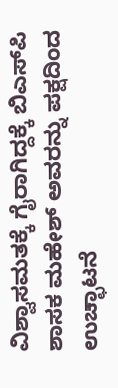ವಿಶ್ವಾಸಮತಕ್ಕೆ ಗೈರಾಗಿದ್ದಕ್ಕೆ ಬಿಎಸ್‌ಪಿ ಶಾಸಕ ಮಹೇಶ್ ಅವರನ್ನು ಪಕ್ಷದಿಂದ ಉಚ್ಛಾಟನೆ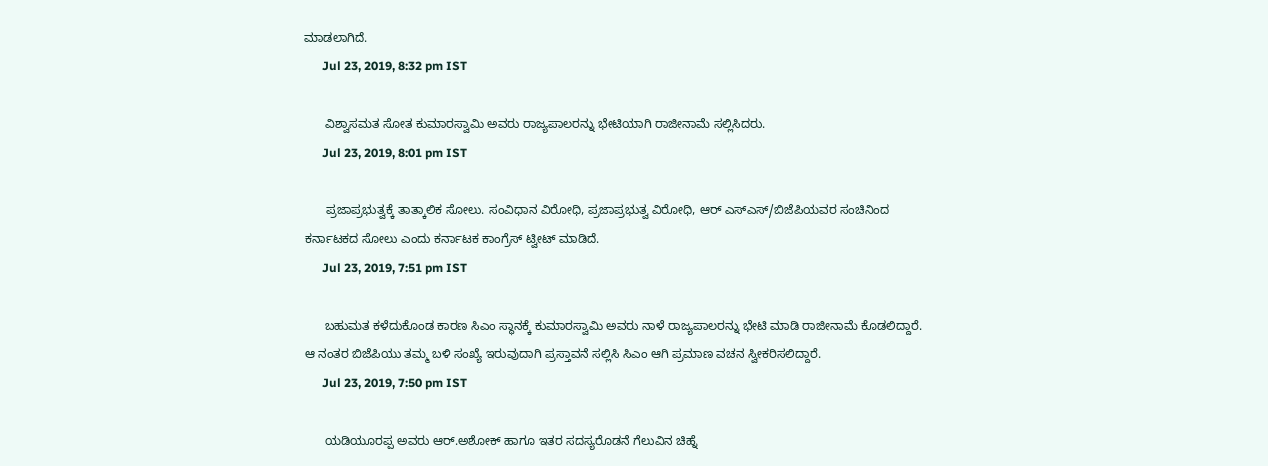ಮಾಡಲಾಗಿದೆ.
      Jul 23, 2019, 8:32 pm IST

      ವಿಶ್ವಾಸಮತ ಸೋತ ಕುಮಾರಸ್ವಾಮಿ ಅವರು ರಾಜ್ಯಪಾಲರನ್ನು ಭೇಟಿಯಾಗಿ ರಾಜೀನಾಮೆ ಸಲ್ಲಿಸಿದರು.
      Jul 23, 2019, 8:01 pm IST

      ಪ್ರಜಾಪ್ರಭುತ್ವಕ್ಕೆ ತಾತ್ಕಾಲಿಕ ಸೋಲು. ಸಂವಿಧಾನ ವಿರೋಧಿ, ಪ್ರಜಾಪ್ರಭುತ್ವ ವಿರೋಧಿ, ಆರ್ ಎಸ್ಎಸ್/ಬಿಜೆಪಿಯವರ ಸಂಚಿನಿಂದ ಕರ್ನಾಟಕದ ಸೋಲು ಎಂದು ಕರ್ನಾಟಕ ಕಾಂಗ್ರೆಸ್ ಟ್ವೀಟ್ ಮಾಡಿದೆ.
      Jul 23, 2019, 7:51 pm IST

      ಬಹುಮತ ಕಳೆದುಕೊಂಡ ಕಾರಣ ಸಿಎಂ ಸ್ಥಾನಕ್ಕೆ ಕುಮಾರಸ್ವಾಮಿ ಅವರು ನಾಳೆ ರಾಜ್ಯಪಾಲರನ್ನು ಭೇಟಿ ಮಾಡಿ ರಾಜೀನಾಮೆ ಕೊಡಲಿದ್ದಾರೆ. ಆ ನಂತರ ಬಿಜೆಪಿಯು ತಮ್ಮ ಬಳಿ ಸಂಖ್ಯೆ ಇರುವುದಾಗಿ ಪ್ರಸ್ತಾವನೆ ಸಲ್ಲಿಸಿ ಸಿಎಂ ಆಗಿ ಪ್ರಮಾಣ ವಚನ ಸ್ವೀಕರಿಸಲಿದ್ದಾರೆ.
      Jul 23, 2019, 7:50 pm IST

      ಯಡಿಯೂರಪ್ಪ ಅವರು ಆರ್.ಅಶೋಕ್ ಹಾಗೂ ಇತರ ಸದಸ್ಯರೊಡನೆ ಗೆಲುವಿನ ಚಿಹ್ನೆ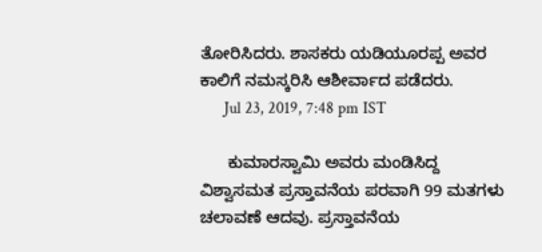ತೋರಿಸಿದರು. ಶಾಸಕರು ಯಡಿಯೂರಪ್ಪ ಅವರ ಕಾಲಿಗೆ ನಮಸ್ಕರಿಸಿ ಆಶೀರ್ವಾದ ಪಡೆದರು.
      Jul 23, 2019, 7:48 pm IST

      ಕುಮಾರಸ್ವಾಮಿ ಅವರು ಮಂಡಿಸಿದ್ದ ವಿಶ್ವಾಸಮತ ಪ್ರಸ್ತಾವನೆಯ ಪರವಾಗಿ 99 ಮತಗಳು ಚಲಾವಣೆ ಆದವು. ಪ್ರಸ್ತಾವನೆಯ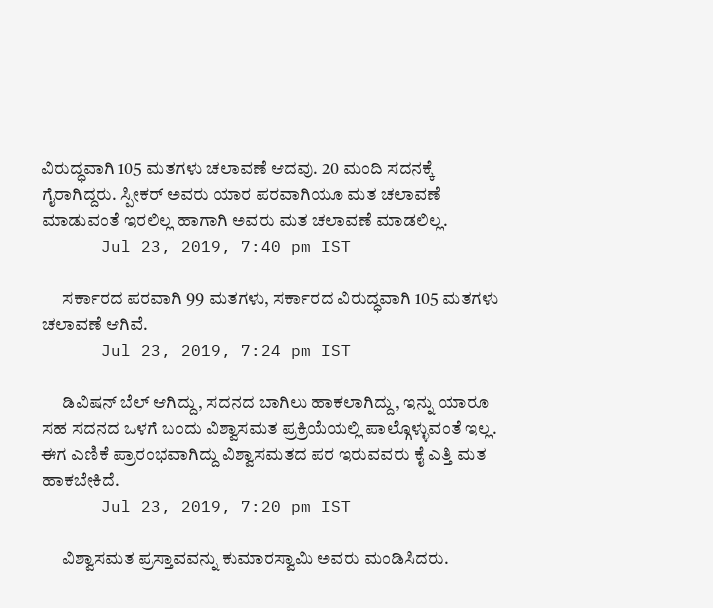ವಿರುದ್ಧವಾಗಿ 105 ಮತಗಳು ಚಲಾವಣೆ ಆದವು. 20 ಮಂದಿ ಸದನಕ್ಕೆ ಗೈರಾಗಿದ್ದರು. ಸ್ಪೀಕರ್ ಅವರು ಯಾರ ಪರವಾಗಿಯೂ ಮತ ಚಲಾವಣೆ ಮಾಡುವಂತೆ ಇರಲಿಲ್ಲ ಹಾಗಾಗಿ ಅವರು ಮತ ಚಲಾವಣೆ ಮಾಡಲಿಲ್ಲ.
      Jul 23, 2019, 7:40 pm IST

      ಸರ್ಕಾರದ ಪರವಾಗಿ 99 ಮತಗಳು, ಸರ್ಕಾರದ ವಿರುದ್ಧವಾಗಿ 105 ಮತಗಳು ಚಲಾವಣೆ ಆಗಿವೆ.
      Jul 23, 2019, 7:24 pm IST

      ಡಿವಿಷನ್ ಬೆಲ್ ಆಗಿದ್ದು, ಸದನದ ಬಾಗಿಲು ಹಾಕಲಾಗಿದ್ದು, ಇನ್ನು ಯಾರೂ ಸಹ ಸದನದ ಒಳಗೆ ಬಂದು ವಿಶ್ವಾಸಮತ ಪ್ರಕ್ರಿಯೆಯಲ್ಲಿ ಪಾಲ್ಗೊಳ್ಳುವಂತೆ ಇಲ್ಲ. ಈಗ ಎಣಿಕೆ ಪ್ರಾರಂಭವಾಗಿದ್ದು ವಿಶ್ವಾಸಮತದ ಪರ ಇರುವವರು ಕೈ ಎತ್ತಿ ಮತ ಹಾಕಬೇಕಿದೆ.
      Jul 23, 2019, 7:20 pm IST

      ವಿಶ್ವಾಸಮತ ಪ್ರಸ್ತಾವವನ್ನು ಕುಮಾರಸ್ವಾಮಿ ಅವರು ಮಂಡಿಸಿದರು.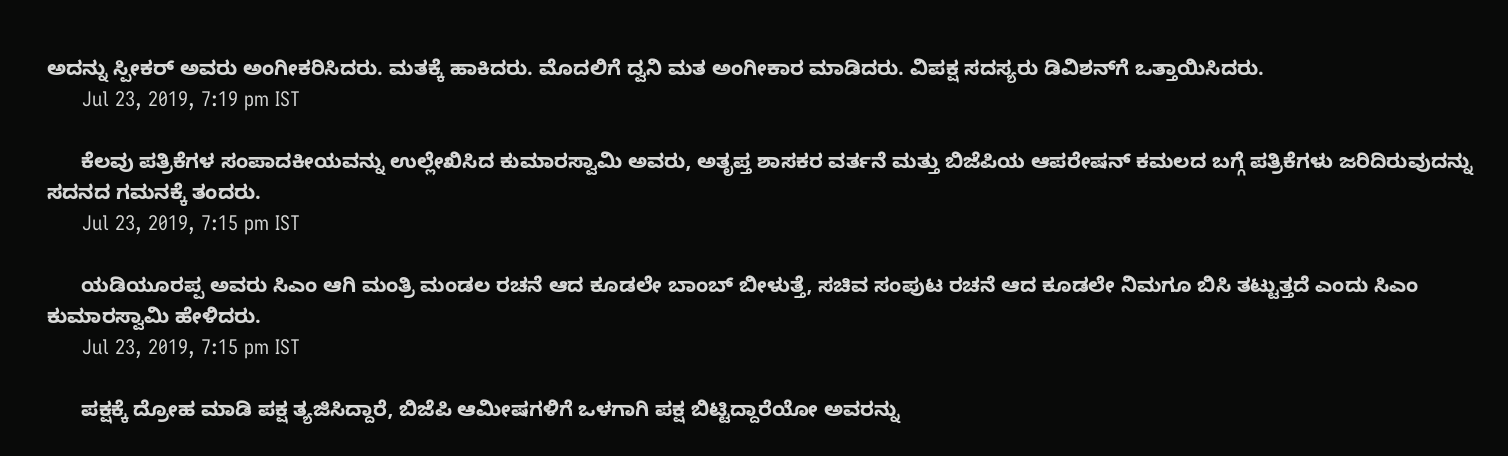ಅದನ್ನು ಸ್ಪೀಕರ್ ಅವರು ಅಂಗೀಕರಿಸಿದರು. ಮತಕ್ಕೆ ಹಾಕಿದರು. ಮೊದಲಿಗೆ ದ್ವನಿ ಮತ ಅಂಗೀಕಾರ ಮಾಡಿದರು. ವಿಪಕ್ಷ ಸದಸ್ಯರು ಡಿವಿಶನ್‌ಗೆ ಒತ್ತಾಯಿಸಿದರು.
      Jul 23, 2019, 7:19 pm IST

      ಕೆಲವು ಪತ್ರಿಕೆಗಳ ಸಂಪಾದಕೀಯವನ್ನು ಉಲ್ಲೇಖಿಸಿದ ಕುಮಾರಸ್ವಾಮಿ ಅವರು, ಅತೃಪ್ತ ಶಾಸಕರ ವರ್ತನೆ ಮತ್ತು ಬಿಜೆಪಿಯ ಆಪರೇಷನ್ ಕಮಲದ ಬಗ್ಗೆ ಪತ್ರಿಕೆಗಳು ಜರಿದಿರುವುದನ್ನು ಸದನದ ಗಮನಕ್ಕೆ ತಂದರು.
      Jul 23, 2019, 7:15 pm IST

      ಯಡಿಯೂರಪ್ಪ ಅವರು ಸಿಎಂ ಆಗಿ ಮಂತ್ರಿ ಮಂಡಲ ರಚನೆ ಆದ ಕೂಡಲೇ ಬಾಂಬ್ ಬೀಳುತ್ತೆ, ಸಚಿವ ಸಂಪುಟ ರಚನೆ ಆದ ಕೂಡಲೇ ನಿಮಗೂ ಬಿಸಿ ತಟ್ಟುತ್ತದೆ ಎಂದು ಸಿಎಂ ಕುಮಾರಸ್ವಾಮಿ ಹೇಳಿದರು.
      Jul 23, 2019, 7:15 pm IST

      ಪಕ್ಷಕ್ಕೆ ದ್ರೋಹ ಮಾಡಿ ಪಕ್ಷ ತ್ಯಜಿಸಿದ್ದಾರೆ, ಬಿಜೆಪಿ ಆಮೀಷಗಳಿಗೆ ಒಳಗಾಗಿ ಪಕ್ಷ ಬಿಟ್ಟಿದ್ದಾರೆಯೋ ಅವರನ್ನು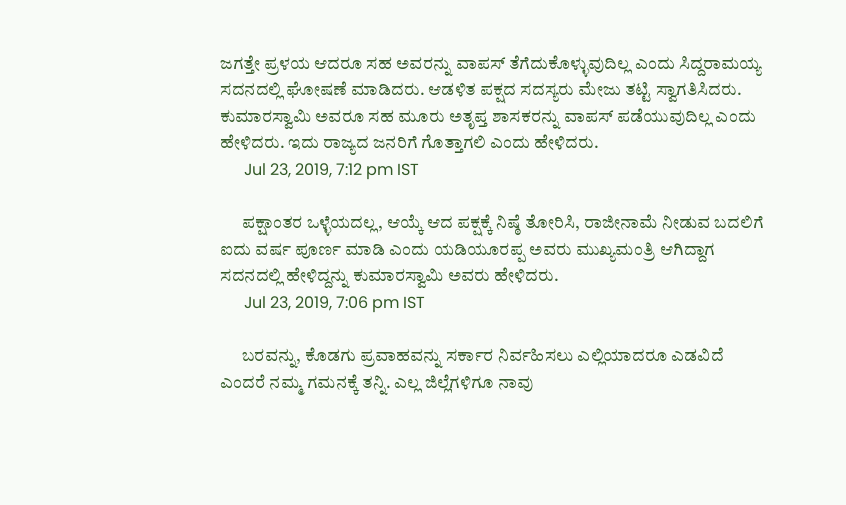ಜಗತ್ತೇ ಪ್ರಳಯ ಆದರೂ ಸಹ ಅವರನ್ನು ವಾಪಸ್ ತೆಗೆದುಕೊಳ್ಳುವುದಿಲ್ಲ ಎಂದು ಸಿದ್ದರಾಮಯ್ಯ ಸದನದಲ್ಲಿ ಘೋಷಣೆ ಮಾಡಿದರು. ಆಡಳಿತ ಪಕ್ಷದ ಸದಸ್ಯರು ಮೇಜು ತಟ್ಟಿ ಸ್ವಾಗತಿಸಿದರು. ಕುಮಾರಸ್ವಾಮಿ ಅವರೂ ಸಹ ಮೂರು ಅತೃಪ್ತ ಶಾಸಕರನ್ನು ವಾಪಸ್ ಪಡೆಯುವುದಿಲ್ಲ ಎಂದು ಹೇಳಿದರು. ಇದು ರಾಜ್ಯದ ಜನರಿಗೆ ಗೊತ್ತಾಗಲಿ ಎಂದು ಹೇಳಿದರು.
      Jul 23, 2019, 7:12 pm IST

      ಪಕ್ಷಾಂತರ ಒಳ್ಳೆಯದಲ್ಲ, ಆಯ್ಕೆ ಆದ ಪಕ್ಷಕ್ಕೆ ನಿಷ್ಠೆ ತೋರಿಸಿ, ರಾಜೀನಾಮೆ ನೀಡುವ ಬದಲಿಗೆ ಐದು ವರ್ಷ ಪೂರ್ಣ ಮಾಡಿ ಎಂದು ಯಡಿಯೂರಪ್ಪ ಅವರು ಮುಖ್ಯಮಂತ್ರಿ ಆಗಿದ್ದಾಗ ಸದನದಲ್ಲಿ ಹೇಳಿದ್ದನ್ನು ಕುಮಾರಸ್ವಾಮಿ ಅವರು ಹೇಳಿದರು.
      Jul 23, 2019, 7:06 pm IST

      ಬರವನ್ನು, ಕೊಡಗು ಪ್ರವಾಹವನ್ನು ಸರ್ಕಾರ ನಿರ್ವಹಿಸಲು ಎಲ್ಲಿಯಾದರೂ ಎಡವಿದೆ ಎಂದರೆ ನಮ್ಮ ಗಮನಕ್ಕೆ ತನ್ನಿ. ಎಲ್ಲ ಜಿಲ್ಲೆಗಳಿಗೂ ನಾವು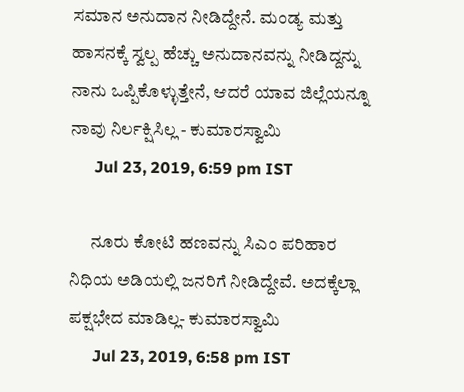ಸಮಾನ ಅನುದಾನ ನೀಡಿದ್ದೇನೆ. ಮಂಡ್ಯ ಮತ್ತು ಹಾಸನಕ್ಕೆ ಸ್ವಲ್ಪ ಹೆಚ್ಚು ಅನುದಾನವನ್ನು ನೀಡಿದ್ದನ್ನು ನಾನು ಒಪ್ಪಿಕೊಳ್ಳುತ್ತೇನೆ, ಆದರೆ ಯಾವ ಜಿಲ್ಲೆಯನ್ನೂ ನಾವು ನಿರ್ಲಕ್ಷಿಸಿಲ್ಲ - ಕುಮಾರಸ್ವಾಮಿ
      Jul 23, 2019, 6:59 pm IST

      ನೂರು ಕೋಟಿ ಹಣವನ್ನು ಸಿಎಂ ಪರಿಹಾರ ನಿಧಿಯ ಅಡಿಯಲ್ಲಿ ಜನರಿಗೆ ನೀಡಿದ್ದೇವೆ. ಅದಕ್ಕೆಲ್ಲಾ ಪಕ್ಷಭೇದ ಮಾಡಿಲ್ಲ- ಕುಮಾರಸ್ವಾಮಿ
      Jul 23, 2019, 6:58 pm IST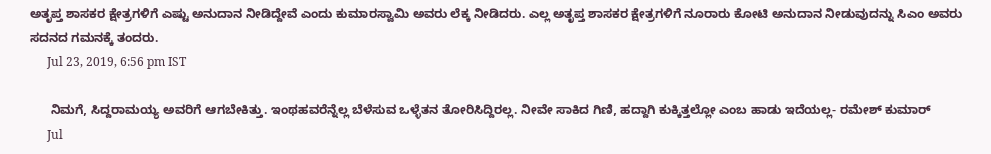ಅತೃಪ್ತ ಶಾಸಕರ ಕ್ಷೇತ್ರಗಳಿಗೆ ಎಷ್ಟು ಅನುದಾನ ನೀಡಿದ್ದೇವೆ ಎಂದು ಕುಮಾರಸ್ವಾಮಿ ಅವರು ಲೆಕ್ಕ ನೀಡಿದರು. ಎಲ್ಲ ಅತೃಪ್ತ ಶಾಸಕರ ಕ್ಷೇತ್ರಗಳಿಗೆ ನೂರಾರು ಕೋಟಿ ಅನುದಾನ ನೀಡುವುದನ್ನು ಸಿಎಂ ಅವರು ಸದನದ ಗಮನಕ್ಕೆ ತಂದರು.
      Jul 23, 2019, 6:56 pm IST

      ನಿಮಗೆ, ಸಿದ್ದರಾಮಯ್ಯ ಅವರಿಗೆ ಆಗಬೇಕಿತ್ತು. ಇಂಥಹವರೆನ್ನೆಲ್ಲ ಬೆಳೆಸುವ ಒಳ್ಳೆತನ ತೋರಿಸಿದ್ದಿರಲ್ಲ. ನೀವೇ ಸಾಕಿದ ಗಿಣಿ, ಹದ್ದಾಗಿ ಕುಕ್ಕಿತ್ತಲ್ಲೋ ಎಂಬ ಹಾಡು ಇದೆಯಲ್ಲ- ರಮೇಶ್ ಕುಮಾರ್
      Jul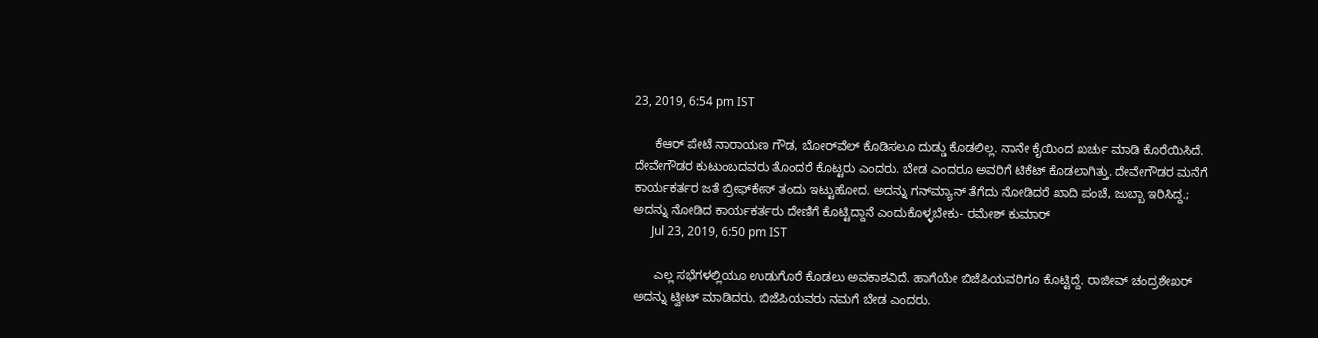23, 2019, 6:54 pm IST

      ಕೆಆರ್ ಪೇಟೆ ನಾರಾಯಣ ಗೌಡ, ಬೋರ್‌ವೆಲ್ ಕೊಡಿಸಲೂ ದುಡ್ಡು ಕೊಡಲಿಲ್ಲ. ನಾನೇ ಕೈಯಿಂದ ಖರ್ಚು ಮಾಡಿ ಕೊರೆಯಿಸಿದೆ. ದೇವೇಗೌಡರ ಕುಟುಂಬದವರು ತೊಂದರೆ ಕೊಟ್ಟರು ಎಂದರು. ಬೇಡ ಎಂದರೂ ಅವರಿಗೆ ಟಿಕೆಟ್ ಕೊಡಲಾಗಿತ್ತು. ದೇವೇಗೌಡರ ಮನೆಗೆ ಕಾರ್ಯಕರ್ತರ ಜತೆ ಬ್ರೀಫ್‌ಕೇಸ್ ತಂದು ಇಟ್ಟುಹೋದ. ಅದನ್ನು ಗನ್‌ಮ್ಯಾನ್ ತೆಗೆದು ನೋಡಿದರೆ ಖಾದಿ ಪಂಚೆ, ಜುಬ್ಬಾ ಇರಿಸಿದ್ದ.; ಅದನ್ನು ನೋಡಿದ ಕಾರ್ಯಕರ್ತರು ದೇಣಿಗೆ ಕೊಟ್ಟಿದ್ದಾನೆ ಎಂದುಕೊಳ್ಳಬೇಕು- ರಮೇಶ್ ಕುಮಾರ್
      Jul 23, 2019, 6:50 pm IST

      ಎಲ್ಲ ಸಭೆಗಳಲ್ಲಿಯೂ ಉಡುಗೊರೆ ಕೊಡಲು ಅವಕಾಶವಿದೆ. ಹಾಗೆಯೇ ಬಿಜೆಪಿಯವರಿಗೂ ಕೊಟ್ಟಿದ್ದೆ. ರಾಜೀವ್ ಚಂದ್ರಶೇಖರ್ ಅದನ್ನು ಟ್ವೀಟ್ ಮಾಡಿದರು. ಬಿಜೆಪಿಯವರು ನಮಗೆ ಬೇಡ ಎಂದರು.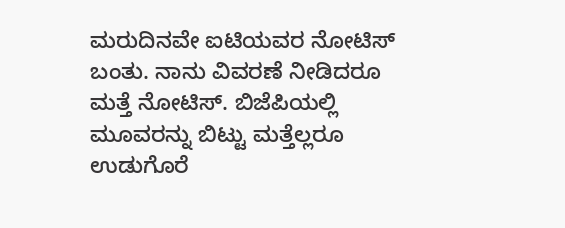ಮರುದಿನವೇ ಐಟಿಯವರ ನೋಟಿಸ್ ಬಂತು. ನಾನು ವಿವರಣೆ ನೀಡಿದರೂ ಮತ್ತೆ ನೋಟಿಸ್. ಬಿಜೆಪಿಯಲ್ಲಿ ಮೂವರನ್ನು ಬಿಟ್ಟು ಮತ್ತೆಲ್ಲರೂ ಉಡುಗೊರೆ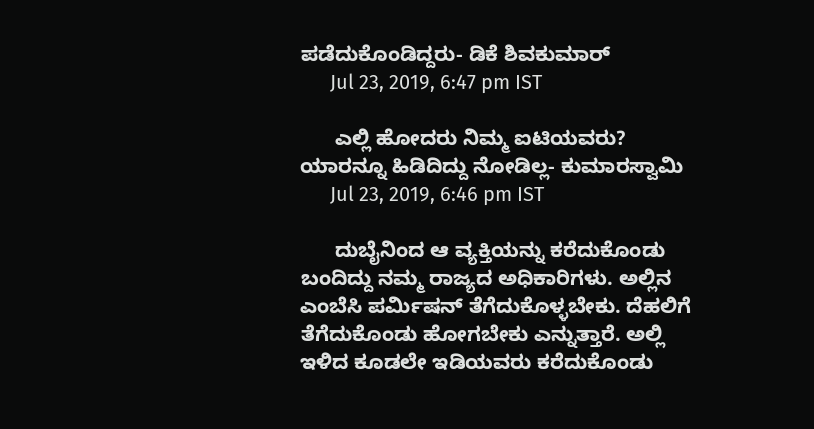ಪಡೆದುಕೊಂಡಿದ್ದರು- ಡಿಕೆ ಶಿವಕುಮಾರ್
      Jul 23, 2019, 6:47 pm IST

      ಎಲ್ಲಿ ಹೋದರು ನಿಮ್ಮ ಐಟಿಯವರು? ಯಾರನ್ನೂ ಹಿಡಿದಿದ್ದು ನೋಡಿಲ್ಲ- ಕುಮಾರಸ್ವಾಮಿ
      Jul 23, 2019, 6:46 pm IST

      ದುಬೈನಿಂದ ಆ ವ್ಯಕ್ತಿಯನ್ನು ಕರೆದುಕೊಂಡು ಬಂದಿದ್ದು ನಮ್ಮ ರಾಜ್ಯದ ಅಧಿಕಾರಿಗಳು. ಅಲ್ಲಿನ ಎಂಬೆಸಿ ಪರ್ಮಿಷನ್ ತೆಗೆದುಕೊಳ್ಳಬೇಕು. ದೆಹಲಿಗೆ ತೆಗೆದುಕೊಂಡು ಹೋಗಬೇಕು ಎನ್ನುತ್ತಾರೆ. ಅಲ್ಲಿ ಇಳಿದ ಕೂಡಲೇ ಇಡಿಯವರು ಕರೆದುಕೊಂಡು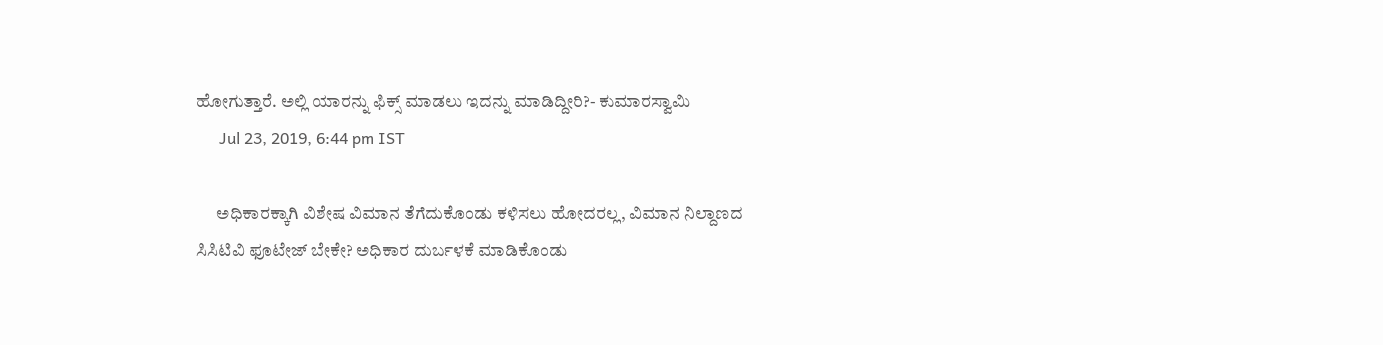ಹೋಗುತ್ತಾರೆ. ಅಲ್ಲಿ ಯಾರನ್ನು ಫಿಕ್ಸ್ ಮಾಡಲು ಇದನ್ನು ಮಾಡಿದ್ದೀರಿ?- ಕುಮಾರಸ್ವಾಮಿ
      Jul 23, 2019, 6:44 pm IST

      ಅಧಿಕಾರಕ್ಕಾಗಿ ವಿಶೇಷ ವಿಮಾನ ತೆಗೆದುಕೊಂಡು ಕಳಿಸಲು ಹೋದರಲ್ಲ, ವಿಮಾನ ನಿಲ್ದಾಣದ ಸಿಸಿಟಿವಿ ಫೂಟೇಜ್ ಬೇಕೇ? ಅಧಿಕಾರ ದುರ್ಬಳಕೆ ಮಾಡಿಕೊಂಡು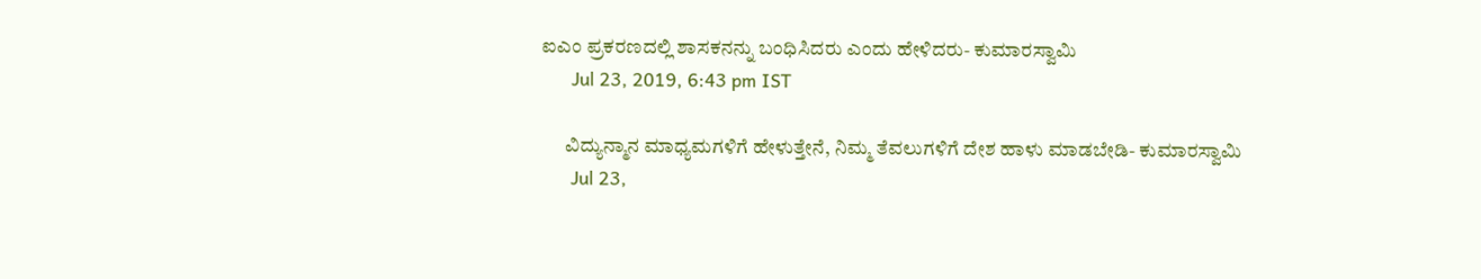ಐಎಂ ಪ್ರಕರಣದಲ್ಲಿ ಶಾಸಕನನ್ನು ಬಂಧಿಸಿದರು ಎಂದು ಹೇಳಿದರು- ಕುಮಾರಸ್ವಾಮಿ
      Jul 23, 2019, 6:43 pm IST

      ವಿದ್ಯುನ್ಮಾನ ಮಾಧ್ಯಮಗಳಿಗೆ ಹೇಳುತ್ತೇನೆ, ನಿಮ್ಮ ತೆವಲುಗಳಿಗೆ ದೇಶ ಹಾಳು ಮಾಡಬೇಡಿ- ಕುಮಾರಸ್ವಾಮಿ
      Jul 23,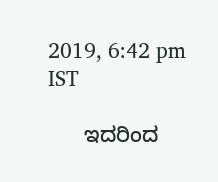2019, 6:42 pm IST

      ಇದರಿಂದ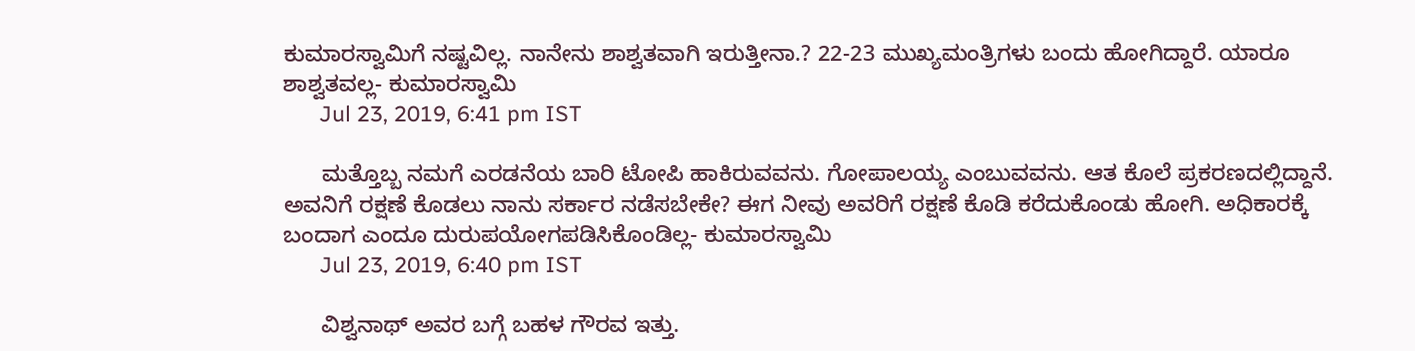ಕುಮಾರಸ್ವಾಮಿಗೆ ನಷ್ಟವಿಲ್ಲ. ನಾನೇನು ಶಾಶ್ವತವಾಗಿ ಇರುತ್ತೀನಾ.? 22-23 ಮುಖ್ಯಮಂತ್ರಿಗಳು ಬಂದು ಹೋಗಿದ್ದಾರೆ. ಯಾರೂ ಶಾಶ್ವತವಲ್ಲ- ಕುಮಾರಸ್ವಾಮಿ
      Jul 23, 2019, 6:41 pm IST

      ಮತ್ತೊಬ್ಬ ನಮಗೆ ಎರಡನೆಯ ಬಾರಿ ಟೋಪಿ ಹಾಕಿರುವವನು. ಗೋಪಾಲಯ್ಯ ಎಂಬುವವನು. ಆತ ಕೊಲೆ ಪ್ರಕರಣದಲ್ಲಿದ್ದಾನೆ. ಅವನಿಗೆ ರಕ್ಷಣೆ ಕೊಡಲು ನಾನು ಸರ್ಕಾರ ನಡೆಸಬೇಕೇ? ಈಗ ನೀವು ಅವರಿಗೆ ರಕ್ಷಣೆ ಕೊಡಿ ಕರೆದುಕೊಂಡು ಹೋಗಿ. ಅಧಿಕಾರಕ್ಕೆ ಬಂದಾಗ ಎಂದೂ ದುರುಪಯೋಗಪಡಿಸಿಕೊಂಡಿಲ್ಲ- ಕುಮಾರಸ್ವಾಮಿ
      Jul 23, 2019, 6:40 pm IST

      ವಿಶ್ವನಾಥ್ ಅವರ ಬಗ್ಗೆ ಬಹಳ ಗೌರವ ಇತ್ತು.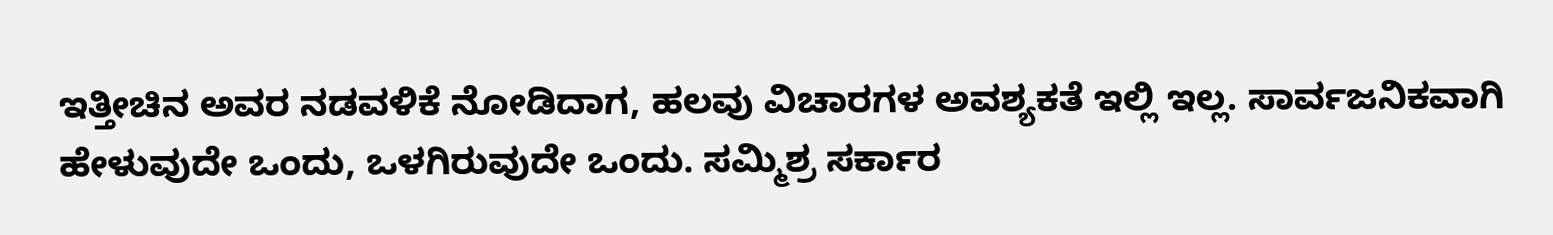ಇತ್ತೀಚಿನ ಅವರ ನಡವಳಿಕೆ ನೋಡಿದಾಗ, ಹಲವು ವಿಚಾರಗಳ ಅವಶ್ಯಕತೆ ಇಲ್ಲಿ ಇಲ್ಲ. ಸಾರ್ವಜನಿಕವಾಗಿ ಹೇಳುವುದೇ ಒಂದು, ಒಳಗಿರುವುದೇ ಒಂದು. ಸಮ್ಮಿಶ್ರ ಸರ್ಕಾರ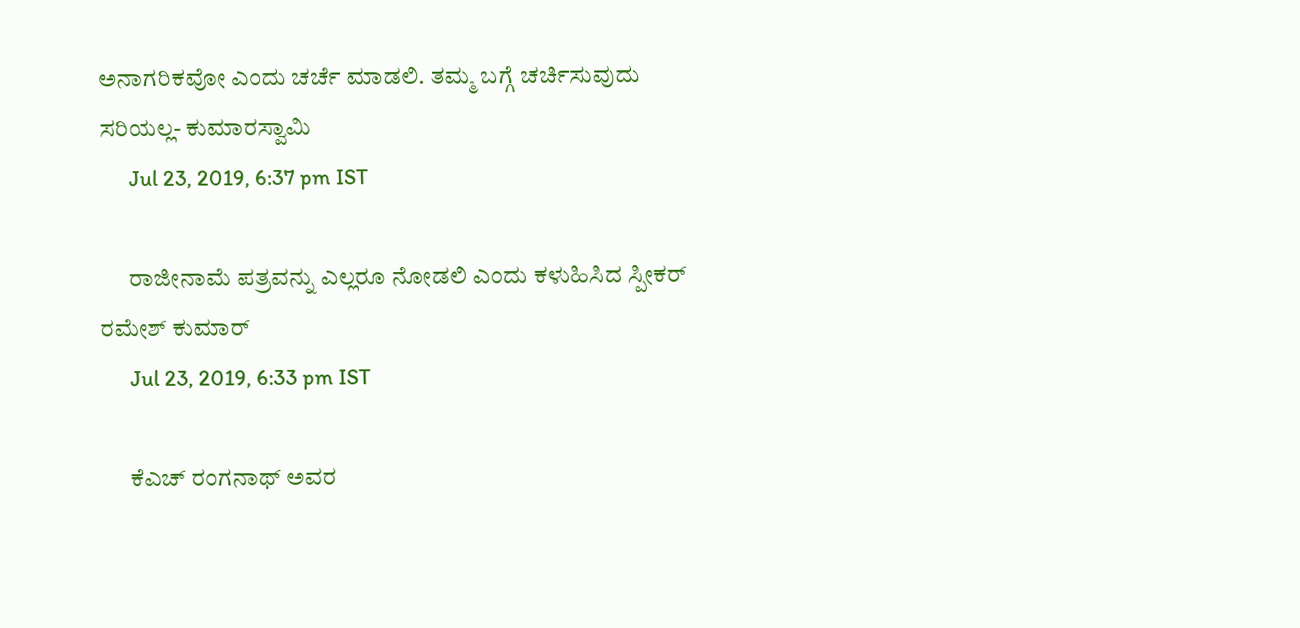ಅನಾಗರಿಕವೋ ಎಂದು ಚರ್ಚೆ ಮಾಡಲಿ. ತಮ್ಮ ಬಗ್ಗೆ ಚರ್ಚಿಸುವುದು ಸರಿಯಲ್ಲ- ಕುಮಾರಸ್ವಾಮಿ
      Jul 23, 2019, 6:37 pm IST

      ರಾಜೀನಾಮೆ ಪತ್ರವನ್ನು ಎಲ್ಲರೂ ನೋಡಲಿ ಎಂದು ಕಳುಹಿಸಿದ ಸ್ಪೀಕರ್ ರಮೇಶ್ ಕುಮಾರ್
      Jul 23, 2019, 6:33 pm IST

      ಕೆಎಚ್ ರಂಗನಾಥ್ ಅವರ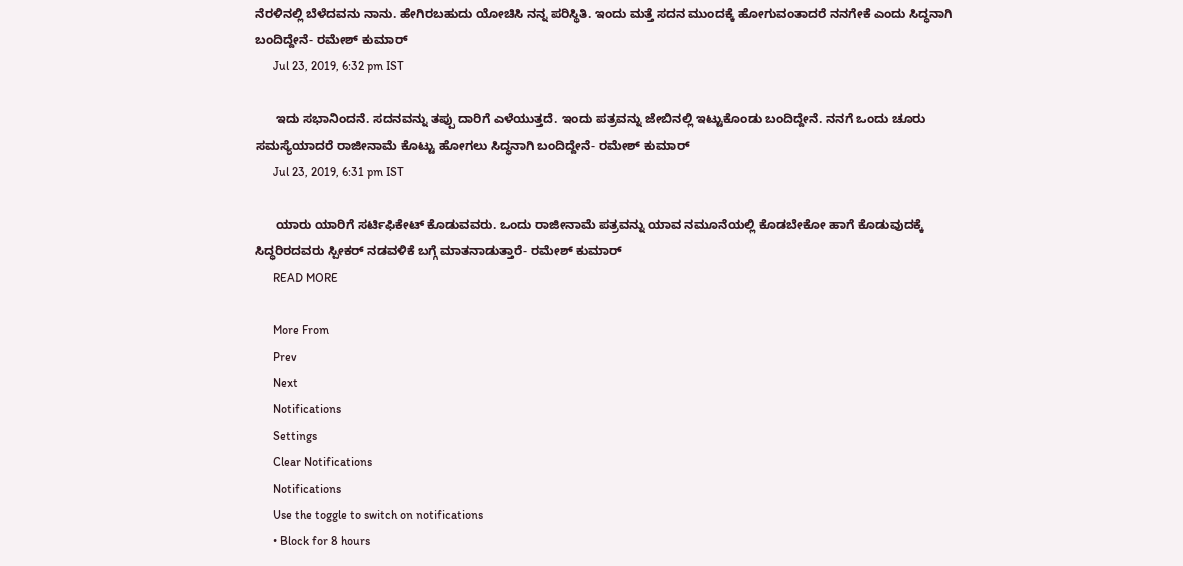ನೆರಳಿನಲ್ಲಿ ಬೆಳೆದವನು ನಾನು. ಹೇಗಿರಬಹುದು ಯೋಚಿಸಿ ನನ್ನ ಪರಿಸ್ಥಿತಿ. ಇಂದು ಮತ್ತೆ ಸದನ ಮುಂದಕ್ಕೆ ಹೋಗುವಂತಾದರೆ ನನಗೇಕೆ ಎಂದು ಸಿದ್ಧನಾಗಿ ಬಂದಿದ್ದೇನೆ- ರಮೇಶ್ ಕುಮಾರ್
      Jul 23, 2019, 6:32 pm IST

      ಇದು ಸಭಾನಿಂದನೆ. ಸದನವನ್ನು ತಪ್ಪು ದಾರಿಗೆ ಎಳೆಯುತ್ತದೆ. ಇಂದು ಪತ್ರವನ್ನು ಜೇಬಿನಲ್ಲಿ ಇಟ್ಟುಕೊಂಡು ಬಂದಿದ್ದೇನೆ. ನನಗೆ ಒಂದು ಚೂರು ಸಮಸ್ಯೆಯಾದರೆ ರಾಜೀನಾಮೆ ಕೊಟ್ಟು ಹೋಗಲು ಸಿದ್ಧನಾಗಿ ಬಂದಿದ್ದೇನೆ- ರಮೇಶ್ ಕುಮಾರ್
      Jul 23, 2019, 6:31 pm IST

      ಯಾರು ಯಾರಿಗೆ ಸರ್ಟಿಫಿಕೇಟ್ ಕೊಡುವವರು. ಒಂದು ರಾಜೀನಾಮೆ ಪತ್ರವನ್ನು ಯಾವ ನಮೂನೆಯಲ್ಲಿ ಕೊಡಬೇಕೋ ಹಾಗೆ ಕೊಡುವುದಕ್ಕೆ ಸಿದ್ಧರಿರದವರು ಸ್ಪೀಕರ್ ನಡವಳಿಕೆ ಬಗ್ಗೆ ಮಾತನಾಡುತ್ತಾರೆ- ರಮೇಶ್ ಕುಮಾರ್
      READ MORE

      More From
      Prev
      Next
      Notifications
      Settings
      Clear Notifications
      Notifications
      Use the toggle to switch on notifications
      • Block for 8 hours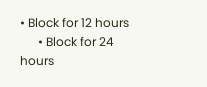• Block for 12 hours
      • Block for 24 hours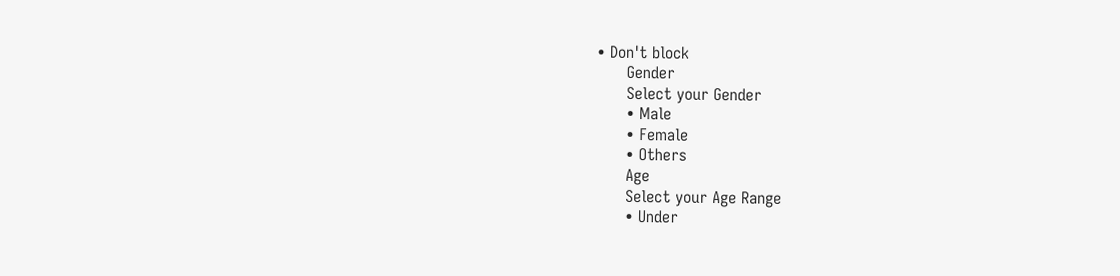• Don't block
      Gender
      Select your Gender
      • Male
      • Female
      • Others
      Age
      Select your Age Range
      • Under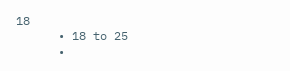18
      • 18 to 25
      •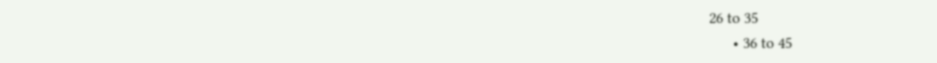26 to 35
      • 36 to 45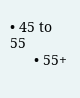• 45 to 55
      • 55+